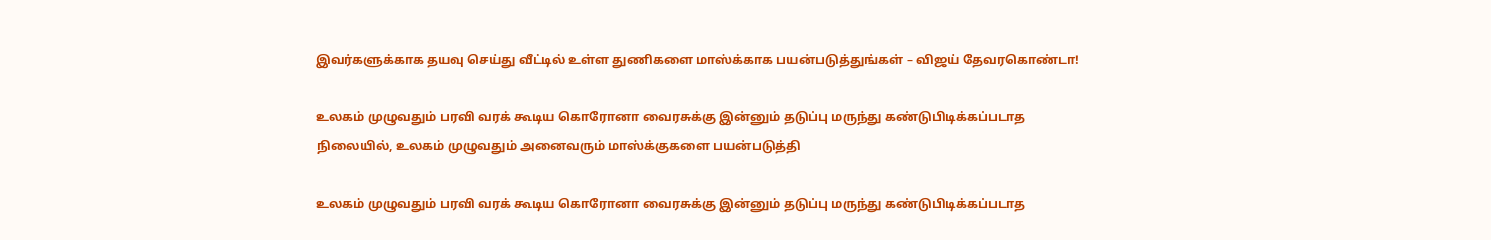இவர்களுக்காக தயவு செய்து வீட்டில் உள்ள துணிகளை மாஸ்க்காக பயன்படுத்துங்கள் – விஜய் தேவரகொண்டா!

உலகம் முழுவதும் பரவி வரக் கூடிய கொரோனா வைரசுக்கு இன்னும் தடுப்பு மருந்து கண்டுபிடிக்கப்படாத நிலையில், உலகம் முழுவதும் அனைவரும் மாஸ்க்குகளை பயன்படுத்தி

உலகம் முழுவதும் பரவி வரக் கூடிய கொரோனா வைரசுக்கு இன்னும் தடுப்பு மருந்து கண்டுபிடிக்கப்படாத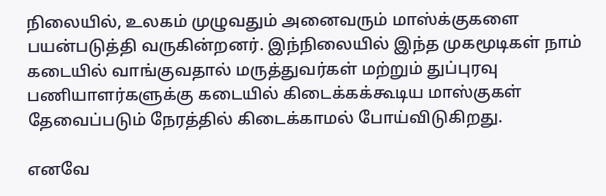நிலையில், உலகம் முழுவதும் அனைவரும் மாஸ்க்குகளை பயன்படுத்தி வருகின்றனர். இந்நிலையில் இந்த முகமூடிகள் நாம் கடையில் வாங்குவதால் மருத்துவர்கள் மற்றும் துப்புரவு பணியாளர்களுக்கு கடையில் கிடைக்கக்கூடிய மாஸ்குகள் தேவைப்படும் நேரத்தில் கிடைக்காமல் போய்விடுகிறது.

எனவே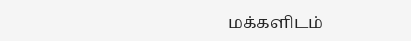மக்களிடம்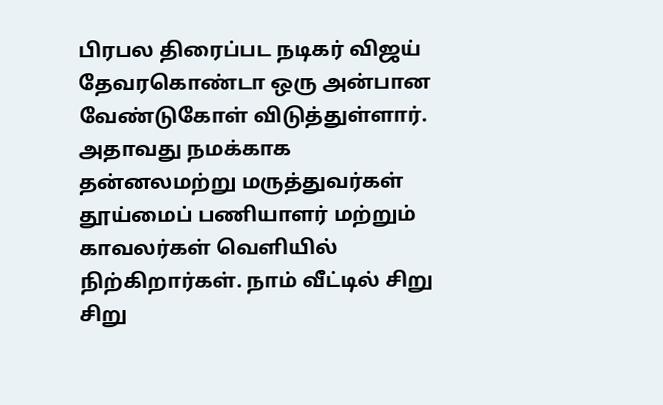பிரபல திரைப்பட நடிகர் விஜய் தேவரகொண்டா ஒரு அன்பான வேண்டுகோள் விடுத்துள்ளார். அதாவது நமக்காக தன்னலமற்று மருத்துவர்கள் தூய்மைப் பணியாளர் மற்றும் காவலர்கள் வெளியில்  நிற்கிறார்கள். நாம் வீட்டில் சிறு சிறு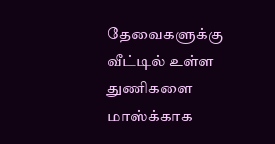தேவைகளுக்கு வீட்டில் உள்ள துணிகளை மாஸ்க்காக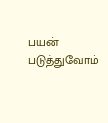பயன் படுத்துவோம்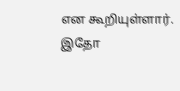என கூறியுள்ளார். இதோ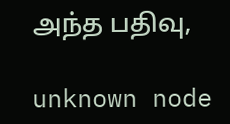அந்த பதிவு,

unknown node